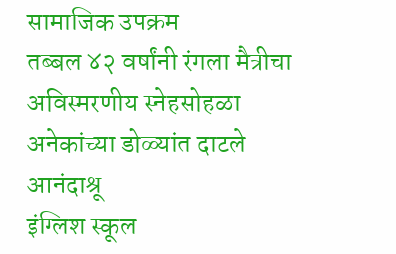सामाजिक उपक्रम
तब्बल ४२ वर्षांनी रंगला मैत्रीचा अविस्मरणीय स्नेहसोहळा अनेकांच्या डोळ्यांत दाटले आनंदाश्रू
इंग्लिश स्कूल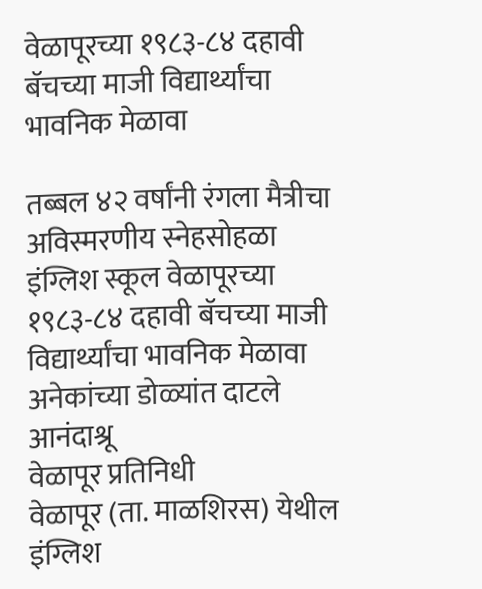वेळापूरच्या १९८३-८४ दहावी बॅचच्या माजी विद्यार्थ्यांचा भावनिक मेळावा

तब्बल ४२ वर्षांनी रंगला मैत्रीचा अविस्मरणीय स्नेहसोहळा
इंग्लिश स्कूल वेळापूरच्या १९८३-८४ दहावी बॅचच्या माजी विद्यार्थ्यांचा भावनिक मेळावा
अनेकांच्या डोळ्यांत दाटले आनंदाश्रू
वेळापूर प्रतिनिधी
वेळापूर (ता. माळशिरस) येथील इंग्लिश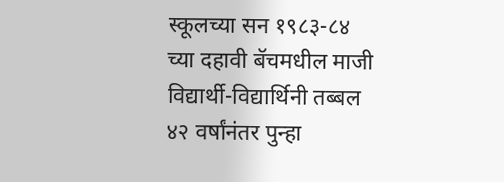स्कूलच्या सन १९८३-८४ च्या दहावी बॅचमधील माजी विद्यार्थी-विद्यार्थिनी तब्बल ४२ वर्षांनंतर पुन्हा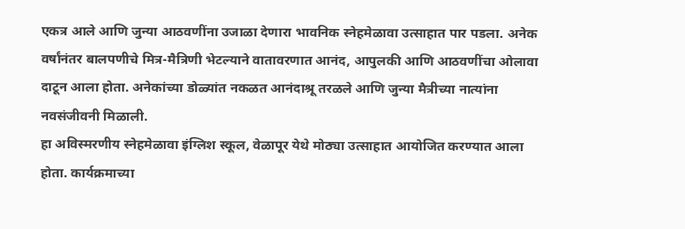एकत्र आले आणि जुन्या आठवणींना उजाळा देणारा भावनिक स्नेहमेळावा उत्साहात पार पडला. अनेक वर्षांनंतर बालपणीचे मित्र-मैत्रिणी भेटल्याने वातावरणात आनंद, आपुलकी आणि आठवणींचा ओलावा दाटून आला होता. अनेकांच्या डोळ्यांत नकळत आनंदाश्रू तरळले आणि जुन्या मैत्रीच्या नात्यांना नवसंजीवनी मिळाली.
हा अविस्मरणीय स्नेहमेळावा इंग्लिश स्कूल, वेळापूर येथे मोठ्या उत्साहात आयोजित करण्यात आला होता. कार्यक्रमाच्या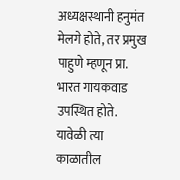अध्यक्षस्थानी हनुमंत मेलगे होते, तर प्रमुख पाहुणे म्हणून प्रा. भारत गायकवाड उपस्थित होते. यावेळी त्या काळातील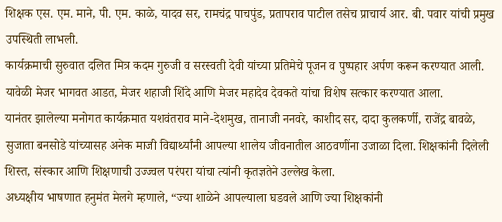शिक्षक एस. एम. माने, पी. एम. काळे, यादव सर, रामचंद्र पाचपुंड, प्रतापराव पाटील तसेच प्राचार्य आर. बी. पवार यांची प्रमुख उपस्थिती लाभली.
कार्यक्रमाची सुरुवात दलित मित्र कदम गुरुजी व सरस्वती देवी यांच्या प्रतिमेचे पूजन व पुष्पहार अर्पण करून करण्यात आली. यावेळी मेजर भागवत आडत, मेजर शहाजी शिंदे आणि मेजर महादेव देवकते यांचा विशेष सत्कार करण्यात आला.
यानंतर झालेल्या मनोगत कार्यक्रमात यशवंतराव माने-देशमुख, तानाजी ननवरे, काशीद सर, दादा कुलकर्णी, राजेंद्र बावळे, सुजाता बनसोडे यांच्यासह अनेक माजी विद्यार्थ्यांनी आपल्या शालेय जीवनातील आठवणींना उजाळा दिला. शिक्षकांनी दिलेली शिस्त, संस्कार आणि शिक्षणाची उज्ज्वल परंपरा यांचा त्यांनी कृतज्ञतेने उल्लेख केला.
अध्यक्षीय भाषणात हनुमंत मेलगे म्हणाले, “ज्या शाळेने आपल्याला घडवले आणि ज्या शिक्षकांनी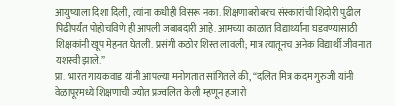आयुष्याला दिशा दिली, त्यांना कधीही विसरू नका. शिक्षणाबरोबरच संस्कारांची शिदोरी पुढील पिढीपर्यंत पोहोचविणे ही आपली जबाबदारी आहे. आमच्या काळात विद्यार्थ्यांना घडवण्यासाठी शिक्षकांनी खूप मेहनत घेतली. प्रसंगी कठोर शिस्त लावली; मात्र त्यातूनच अनेक विद्यार्थी जीवनात यशस्वी झाले.”
प्रा. भारत गायकवाड यांनी आपल्या मनोगतात सांगितले की, “दलित मित्र कदम गुरुजी यांनी वेळापूरमध्ये शिक्षणाची ज्योत प्रज्वलित केली म्हणून हजारो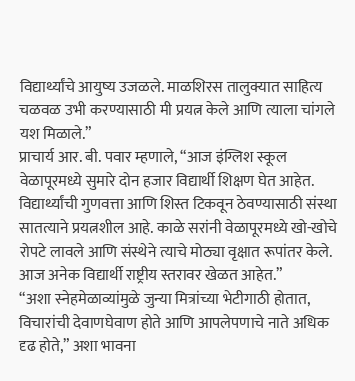विद्यार्थ्यांचे आयुष्य उजळले. माळशिरस तालुक्यात साहित्य चळवळ उभी करण्यासाठी मी प्रयत्न केले आणि त्याला चांगले यश मिळाले.”
प्राचार्य आर. बी. पवार म्हणाले, “आज इंग्लिश स्कूल वेळापूरमध्ये सुमारे दोन हजार विद्यार्थी शिक्षण घेत आहेत. विद्यार्थ्यांची गुणवत्ता आणि शिस्त टिकवून ठेवण्यासाठी संस्था सातत्याने प्रयत्नशील आहे. काळे सरांनी वेळापूरमध्ये खो-खोचे रोपटे लावले आणि संस्थेने त्याचे मोठ्या वृक्षात रूपांतर केले. आज अनेक विद्यार्थी राष्ट्रीय स्तरावर खेळत आहेत.”
“अशा स्नेहमेळाव्यांमुळे जुन्या मित्रांच्या भेटीगाठी होतात, विचारांची देवाणघेवाण होते आणि आपलेपणाचे नाते अधिक दृढ होते,” अशा भावना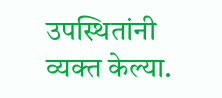उपस्थितांनी व्यक्त केल्या.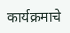कार्यक्रमाचे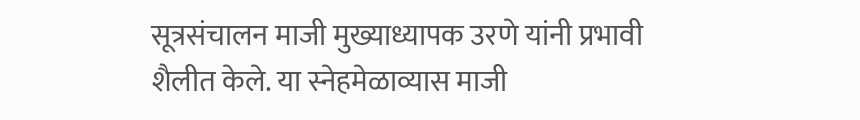सूत्रसंचालन माजी मुख्याध्यापक उरणे यांनी प्रभावी शैलीत केले. या स्नेहमेळाव्यास माजी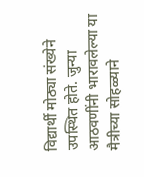विद्यार्थी मोठ्या संख्येने उपस्थित होते. जुन्या आठवणींनी भारावलेल्या या मैत्रीच्या सोहळ्याने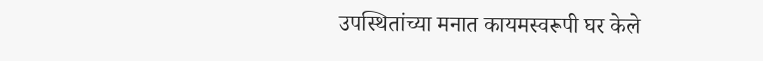उपस्थितांच्या मनात कायमस्वरूपी घर केले